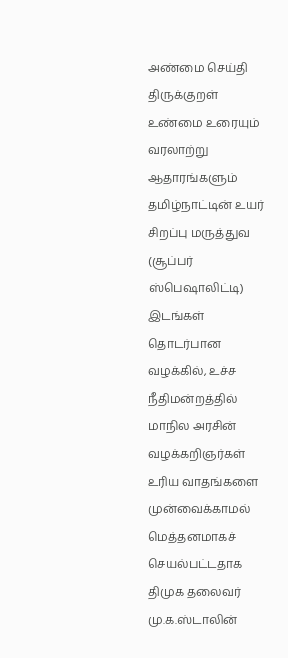அண்மை செய்தி
திருக்குறள் உண்மை உரையும் வரலாற்று ஆதாரங்களும் தமிழ்நாட்டின் உயர் சிறப்பு மருத்துவ (சூப்பர் ஸ்பெஷாலிட்டி) இடங்கள் தொடர்பான வழக்கில், உச்ச நீதிமன்றத்தில் மாநில அரசின் வழக்கறிஞர்கள் உரிய வாதங்களை முன்வைக்காமல் மெத்தனமாகச் செயல்பட்டதாக திமுக தலைவர் மு.க.ஸ்டாலின்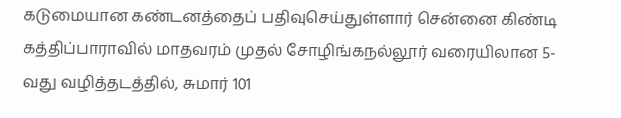கடுமையான கண்டனத்தைப் பதிவுசெய்துள்ளார் சென்னை கிண்டி கத்திப்பாராவில் மாதவரம் முதல் சோழிங்கநல்லூர் வரையிலான 5-வது வழித்தடத்தில், சுமார் 101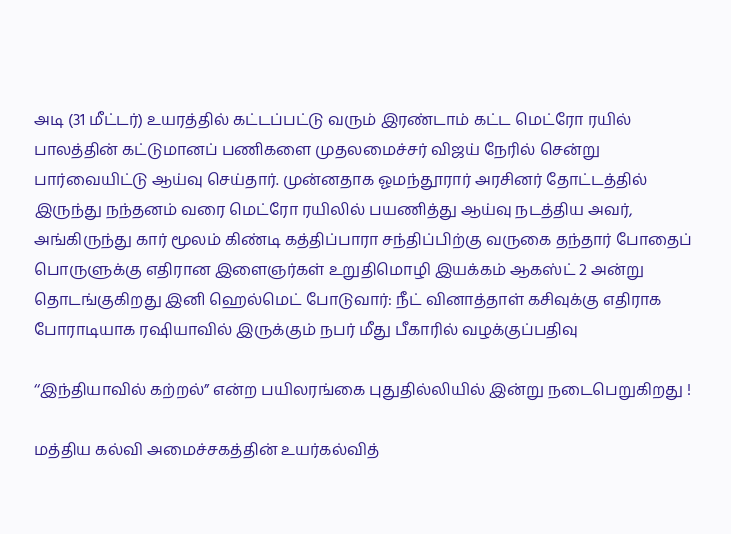அடி (31 மீட்டர்) உயரத்தில் கட்டப்பட்டு வரும் இரண்டாம் கட்ட மெட்ரோ ரயில் பாலத்தின் கட்டுமானப் பணிகளை முதலமைச்சர் விஜய் நேரில் சென்று பார்வையிட்டு ஆய்வு செய்தார். முன்னதாக ஓமந்தூரார் அரசினர் தோட்டத்தில் இருந்து நந்தனம் வரை மெட்ரோ ரயிலில் பயணித்து ஆய்வு நடத்திய அவர், அங்கிருந்து கார் மூலம் கிண்டி கத்திப்பாரா சந்திப்பிற்கு வருகை தந்தார் போதைப் பொருளுக்கு எதிரான இளைஞர்கள் உறுதிமொழி இயக்கம் ஆகஸ்ட் 2 அன்று தொடங்குகிறது இனி ஹெல்மெட் போடுவார்: நீட் வினாத்தாள் கசிவுக்கு எதிராக போராடியாக ரஷியாவில் இருக்கும் நபர் மீது பீகாரில் வழக்குப்பதிவு

‘‘இந்தியாவில் கற்றல்” என்ற பயிலரங்கை புதுதில்லியில் இன்று நடைபெறுகிறது !

மத்திய கல்வி அமைச்சகத்தின் உயர்கல்வித்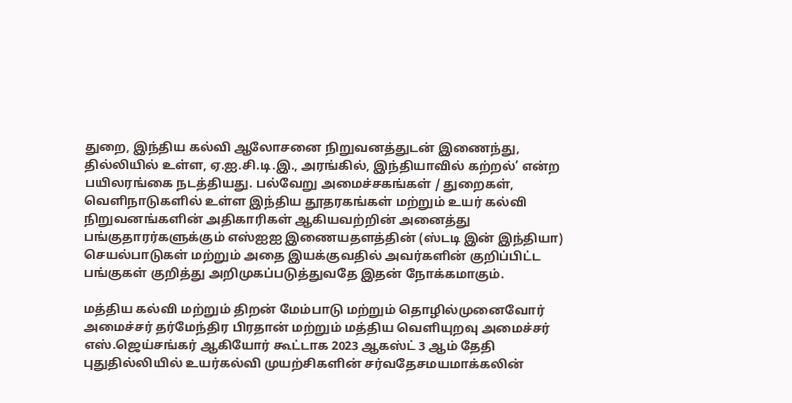துறை, இந்திய கல்வி ஆலோசனை நிறுவனத்துடன் இணைந்து, தில்லியில் உள்ள, ஏ.ஐ.சி.டி.இ., அரங்கில், இந்தியாவில் கற்றல்’ என்ற பயிலரங்கை நடத்தியது. பல்வேறு அமைச்சகங்கள் / துறைகள், வெளிநாடுகளில் உள்ள இந்திய தூதரகங்கள் மற்றும் உயர் கல்வி நிறுவனங்களின் அதிகாரிகள் ஆகியவற்றின் அனைத்து பங்குதாரர்களுக்கும் எஸ்ஐஐ இணையதளத்தின் (ஸ்டடி இன் இந்தியா) செயல்பாடுகள் மற்றும் அதை இயக்குவதில் அவர்களின் குறிப்பிட்ட பங்குகள் குறித்து அறிமுகப்படுத்துவதே இதன் நோக்கமாகும்.

மத்திய கல்வி மற்றும் திறன் மேம்பாடு மற்றும் தொழில்முனைவோர் அமைச்சர் தர்மேந்திர பிரதான் மற்றும் மத்திய வெளியுறவு அமைச்சர் எஸ்.ஜெய்சங்கர் ஆகியோர் கூட்டாக 2023 ஆகஸ்ட் 3 ஆம் தேதி புதுதில்லியில் உயர்கல்வி முயற்சிகளின் சர்வதேசமயமாக்கலின்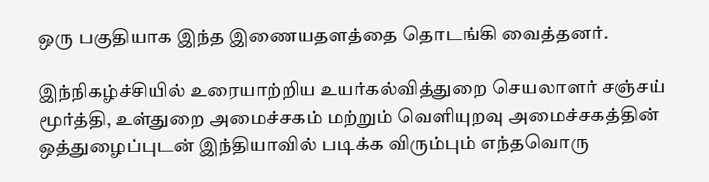ஒரு பகுதியாக இந்த இணையதளத்தை தொடங்கி வைத்தனர்.

இந்நிகழ்ச்சியில் உரையாற்றிய உயர்கல்வித்துறை செயலாளர் சஞ்சய் மூர்த்தி, உள்துறை அமைச்சகம் மற்றும் வெளியுறவு அமைச்சகத்தின் ஒத்துழைப்புடன் இந்தியாவில் படிக்க விரும்பும் எந்தவொரு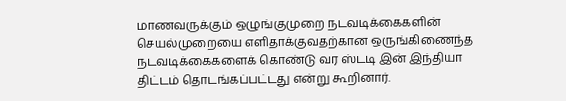மாணவருக்கும் ஒழுங்குமுறை நடவடிக்கைகளின் செயல்முறையை எளிதாக்குவதற்கான ஒருங்கிணைந்த நடவடிக்கைகளைக் கொண்டு வர ஸ்டடி இன் இந்தியா திட்டம் தொடங்கப்பட்டது என்று கூறினார்.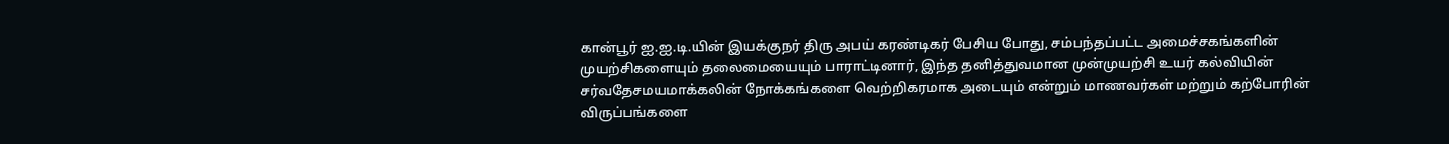கான்பூர் ஐ.ஐ.டி.யின் இயக்குநர் திரு அபய் கரண்டிகர் பேசிய போது, சம்பந்தப்பட்ட அமைச்சகங்களின் முயற்சிகளையும் தலைமையையும் பாராட்டினார், இந்த தனித்துவமான முன்முயற்சி உயர் கல்வியின் சர்வதேசமயமாக்கலின் நோக்கங்களை வெற்றிகரமாக அடையும் என்றும் மாணவர்கள் மற்றும் கற்போரின் விருப்பங்களை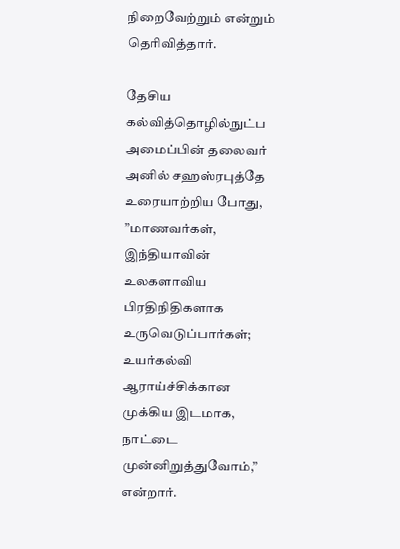நிறைவேற்றும் என்றும் தெரிவித்தார்.

தேசிய கல்வித்தொழில்நுட்ப அமைப்பின் தலைவர் அனில் சஹஸ்ரபுத்தே உரையாற்றிய போது, ”மாணவர்கள், இந்தியாவின் உலகளாவிய பிரதிநிதிகளாக உருவெடுப்பார்கள்; உயர்கல்வி ஆராய்ச்சிக்கான முக்கிய இடமாக, நாட்டை முன்னிறுத்துவோம்,” என்றார்.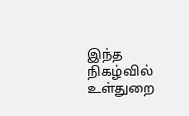இந்த நிகழ்வில் உள்துறை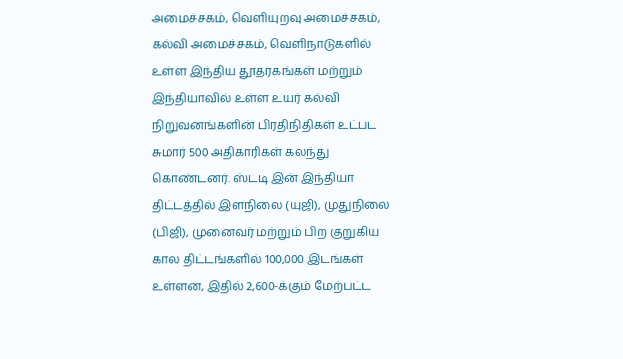அமைச்சகம், வெளியுறவு அமைச்சகம், கல்வி அமைச்சகம், வெளிநாடுகளில் உள்ள இந்திய தூதரகங்கள் மற்றும் இந்தியாவில் உள்ள உயர் கல்வி நிறுவனங்களின் பிரதிநிதிகள் உட்பட சுமார் 500 அதிகாரிகள் கலந்து கொண்டனர். ஸ்டடி இன் இந்தியா திட்டத்தில் இளநிலை (யுஜி), முதுநிலை (பிஜி), முனைவர் மற்றும் பிற குறுகிய கால திட்டங்களில் 100,000 இடங்கள் உள்ளன, இதில் 2,600-க்கும் மேற்பட்ட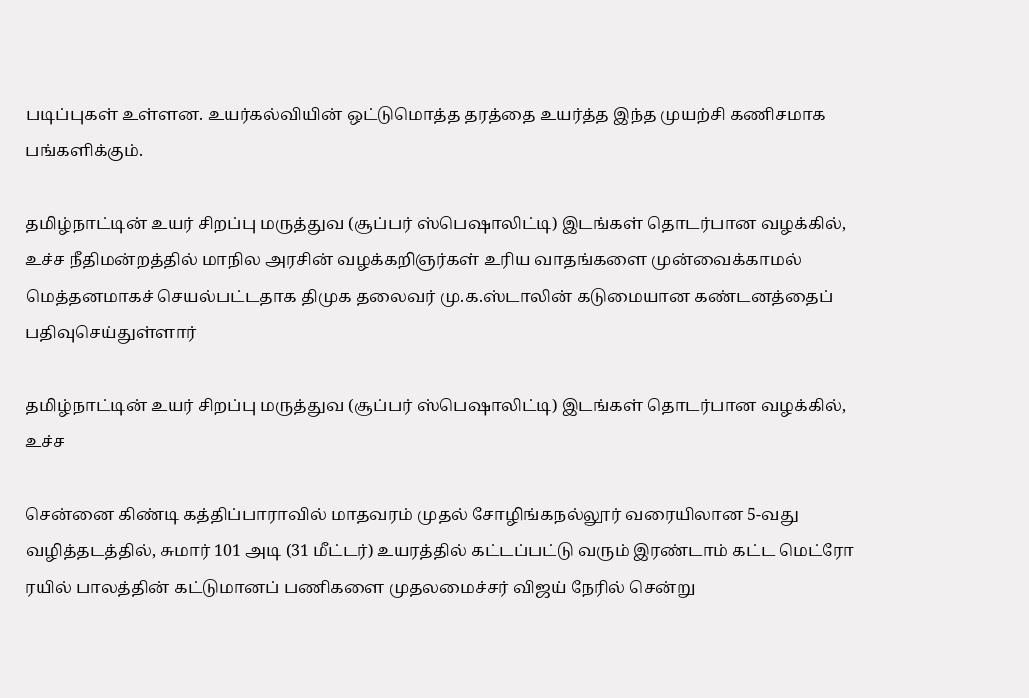படிப்புகள் உள்ளன. உயர்கல்வியின் ஒட்டுமொத்த தரத்தை உயர்த்த இந்த முயற்சி கணிசமாக பங்களிக்கும்.

தமிழ்நாட்டின் உயர் சிறப்பு மருத்துவ (சூப்பர் ஸ்பெஷாலிட்டி) இடங்கள் தொடர்பான வழக்கில், உச்ச நீதிமன்றத்தில் மாநில அரசின் வழக்கறிஞர்கள் உரிய வாதங்களை முன்வைக்காமல் மெத்தனமாகச் செயல்பட்டதாக திமுக தலைவர் மு.க.ஸ்டாலின் கடுமையான கண்டனத்தைப் பதிவுசெய்துள்ளார்

தமிழ்நாட்டின் உயர் சிறப்பு மருத்துவ (சூப்பர் ஸ்பெஷாலிட்டி) இடங்கள் தொடர்பான வழக்கில், உச்ச

சென்னை கிண்டி கத்திப்பாராவில் மாதவரம் முதல் சோழிங்கநல்லூர் வரையிலான 5-வது வழித்தடத்தில், சுமார் 101 அடி (31 மீட்டர்) உயரத்தில் கட்டப்பட்டு வரும் இரண்டாம் கட்ட மெட்ரோ ரயில் பாலத்தின் கட்டுமானப் பணிகளை முதலமைச்சர் விஜய் நேரில் சென்று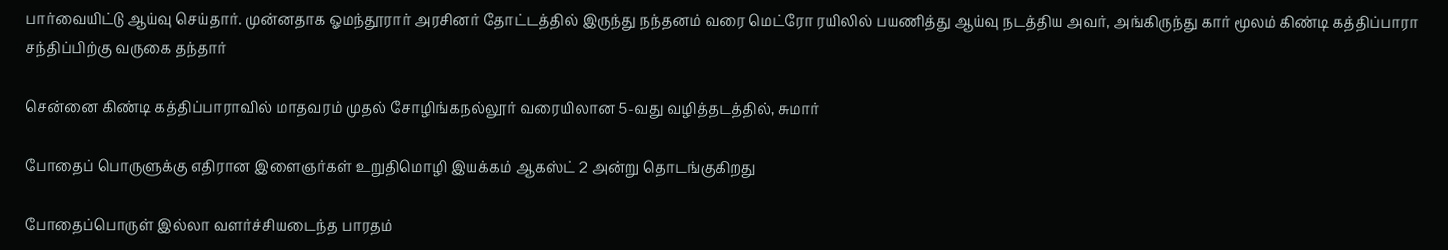பார்வையிட்டு ஆய்வு செய்தார். முன்னதாக ஓமந்தூரார் அரசினர் தோட்டத்தில் இருந்து நந்தனம் வரை மெட்ரோ ரயிலில் பயணித்து ஆய்வு நடத்திய அவர், அங்கிருந்து கார் மூலம் கிண்டி கத்திப்பாரா சந்திப்பிற்கு வருகை தந்தார்

சென்னை கிண்டி கத்திப்பாராவில் மாதவரம் முதல் சோழிங்கநல்லூர் வரையிலான 5-வது வழித்தடத்தில், சுமார்

போதைப் பொருளுக்கு எதிரான இளைஞர்கள் உறுதிமொழி இயக்கம் ஆகஸ்ட் 2 அன்று தொடங்குகிறது

போதைப்பொருள் இல்லா வளர்ச்சியடைந்த பாரதம்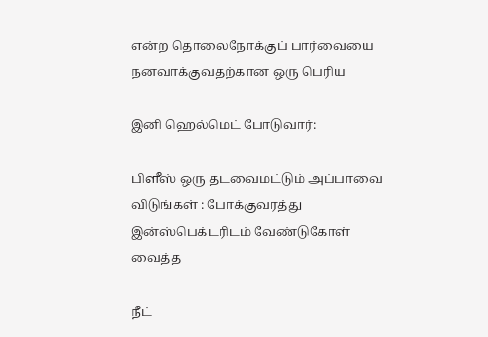என்ற தொலைநோக்குப் பார்வையை நனவாக்குவதற்கான ஒரு பெரிய

இனி ஹெல்மெட் போடுவார்:

பிளீஸ் ஒரு தடவைமட்டும் அப்பாவை விடுங்கள் : போக்குவரத்து இன்ஸ்பெக்டரிடம் வேண்டுகோள் வைத்த

நீட்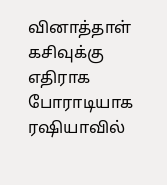வினாத்தாள் கசிவுக்கு எதிராக போராடியாக ரஷியாவில்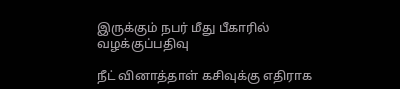இருக்கும் நபர் மீது பீகாரில் வழக்குப்பதிவு

நீட் வினாத்தாள் கசிவுக்கு எதிராக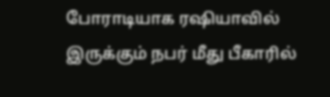போராடியாக ரஷியாவில் இருக்கும் நபர் மீது பீகாரில்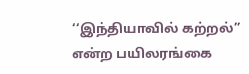‘‘இந்தியாவில் கற்றல்” என்ற பயிலரங்கை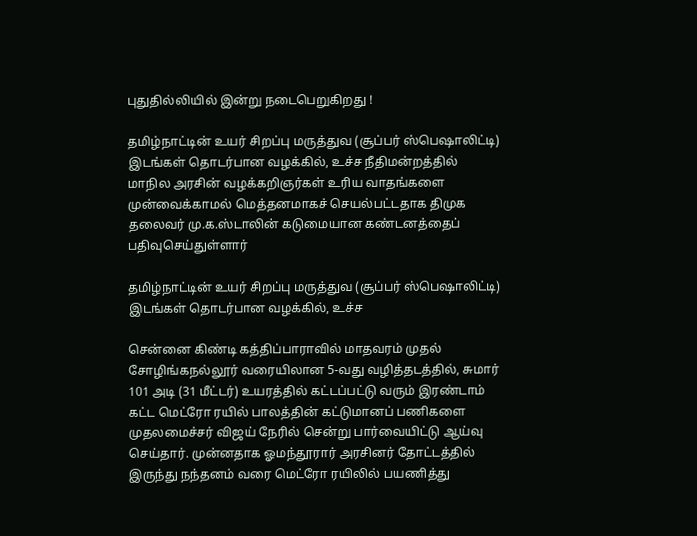புதுதில்லியில் இன்று நடைபெறுகிறது !

தமிழ்நாட்டின் உயர் சிறப்பு மருத்துவ (சூப்பர் ஸ்பெஷாலிட்டி) இடங்கள் தொடர்பான வழக்கில், உச்ச நீதிமன்றத்தில் மாநில அரசின் வழக்கறிஞர்கள் உரிய வாதங்களை முன்வைக்காமல் மெத்தனமாகச் செயல்பட்டதாக திமுக தலைவர் மு.க.ஸ்டாலின் கடுமையான கண்டனத்தைப் பதிவுசெய்துள்ளார்

தமிழ்நாட்டின் உயர் சிறப்பு மருத்துவ (சூப்பர் ஸ்பெஷாலிட்டி) இடங்கள் தொடர்பான வழக்கில், உச்ச

சென்னை கிண்டி கத்திப்பாராவில் மாதவரம் முதல் சோழிங்கநல்லூர் வரையிலான 5-வது வழித்தடத்தில், சுமார் 101 அடி (31 மீட்டர்) உயரத்தில் கட்டப்பட்டு வரும் இரண்டாம் கட்ட மெட்ரோ ரயில் பாலத்தின் கட்டுமானப் பணிகளை முதலமைச்சர் விஜய் நேரில் சென்று பார்வையிட்டு ஆய்வு செய்தார். முன்னதாக ஓமந்தூரார் அரசினர் தோட்டத்தில் இருந்து நந்தனம் வரை மெட்ரோ ரயிலில் பயணித்து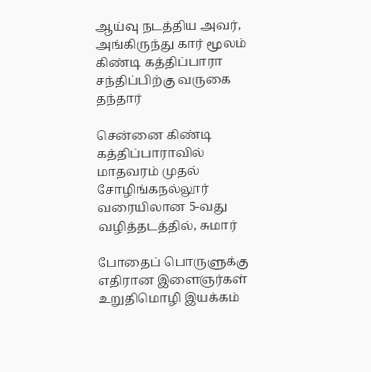ஆய்வு நடத்திய அவர், அங்கிருந்து கார் மூலம் கிண்டி கத்திப்பாரா சந்திப்பிற்கு வருகை தந்தார்

சென்னை கிண்டி கத்திப்பாராவில் மாதவரம் முதல் சோழிங்கநல்லூர் வரையிலான 5-வது வழித்தடத்தில், சுமார்

போதைப் பொருளுக்கு எதிரான இளைஞர்கள் உறுதிமொழி இயக்கம்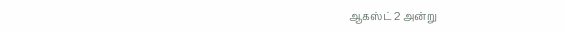ஆகஸ்ட் 2 அன்று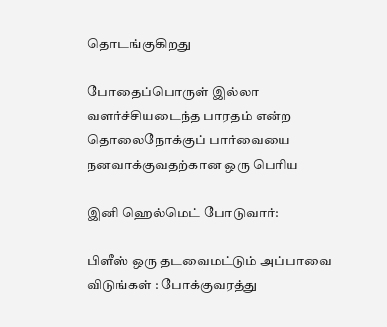தொடங்குகிறது

போதைப்பொருள் இல்லா வளர்ச்சியடைந்த பாரதம் என்ற தொலைநோக்குப் பார்வையை நனவாக்குவதற்கான ஒரு பெரிய

இனி ஹெல்மெட் போடுவார்:

பிளீஸ் ஒரு தடவைமட்டும் அப்பாவை விடுங்கள் : போக்குவரத்து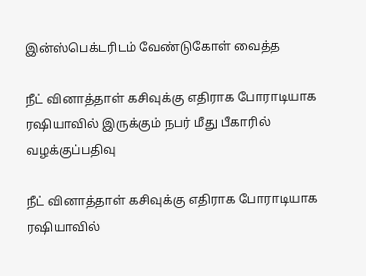இன்ஸ்பெக்டரிடம் வேண்டுகோள் வைத்த

நீட் வினாத்தாள் கசிவுக்கு எதிராக போராடியாக ரஷியாவில் இருக்கும் நபர் மீது பீகாரில் வழக்குப்பதிவு

நீட் வினாத்தாள் கசிவுக்கு எதிராக போராடியாக ரஷியாவில்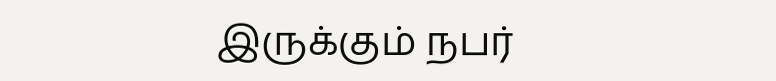இருக்கும் நபர்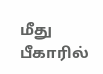மீது பீகாரில்